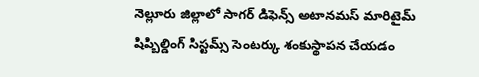నెల్లూరు జిల్లాలో సాగర్ డిఫెన్స్ అటానమస్ మారిటైమ్ షిప్బిల్డింగ్ సిస్టమ్స్ సెంటర్కు శంకుస్థాపన చేయడం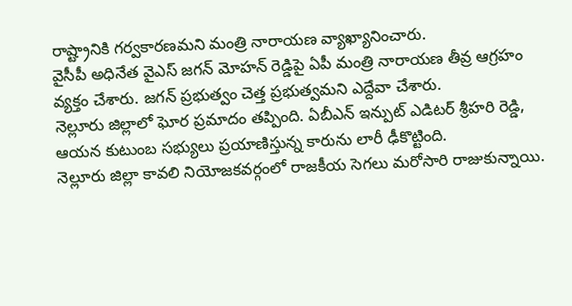రాష్ట్రానికి గర్వకారణమని మంత్రి నారాయణ వ్యాఖ్యానించారు.
వైసీపీ అధినేత వైఎస్ జగన్ మోహన్ రెడ్డిపై ఏపీ మంత్రి నారాయణ తీవ్ర ఆగ్రహం వ్యక్తం చేశారు. జగన్ ప్రభుత్వం చెత్త ప్రభుత్వమని ఎద్దేవా చేశారు.
నెల్లూరు జిల్లాలో ఘోర ప్రమాదం తప్పింది. ఏబీఎన్ ఇన్పుట్ ఎడిటర్ శ్రీహరి రెడ్డి, ఆయన కుటుంబ సభ్యులు ప్రయాణిస్తున్న కారును లారీ ఢీకొట్టింది.
నెల్లూరు జిల్లా కావలి నియోజకవర్గంలో రాజకీయ సెగలు మరోసారి రాజుకున్నాయి.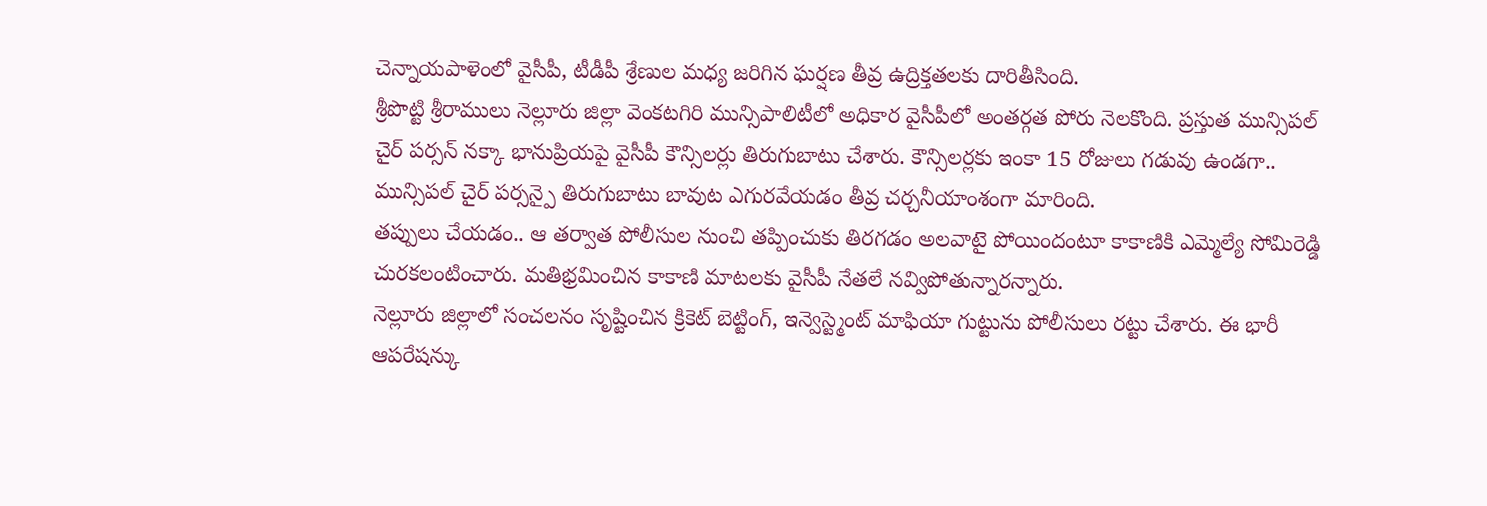చెన్నాయపాళెంలో వైసీపీ, టీడీపీ శ్రేణుల మధ్య జరిగిన ఘర్షణ తీవ్ర ఉద్రిక్తతలకు దారితీసింది.
శ్రీపొట్టి శ్రీరాములు నెల్లూరు జిల్లా వెంకటగిరి మున్సిపాలిటీలో అధికార వైసీపీలో అంతర్గత పోరు నెలకొంది. ప్రస్తుత మున్సిపల్ చైర్ పర్సన్ నక్కా భానుప్రియపై వైసీపీ కౌన్సిలర్లు తిరుగుబాటు చేశారు. కౌన్సిలర్లకు ఇంకా 15 రోజులు గడువు ఉండగా.. మున్సిపల్ చైర్ పర్సన్పై తిరుగుబాటు బావుట ఎగురవేయడం తీవ్ర చర్చనీయాంశంగా మారింది.
తప్పులు చేయడం.. ఆ తర్వాత పోలీసుల నుంచి తప్పించుకు తిరగడం అలవాటై పోయిందంటూ కాకాణికి ఎమ్మెల్యే సోమిరెడ్డి చురకలంటించారు. మతిభ్రమించిన కాకాణి మాటలకు వైసీపీ నేతలే నవ్విపోతున్నారన్నారు.
నెల్లూరు జిల్లాలో సంచలనం సృష్టించిన క్రికెట్ బెట్టింగ్, ఇన్వెస్ట్మెంట్ మాఫియా గుట్టును పోలీసులు రట్టు చేశారు. ఈ భారీ ఆపరేషన్కు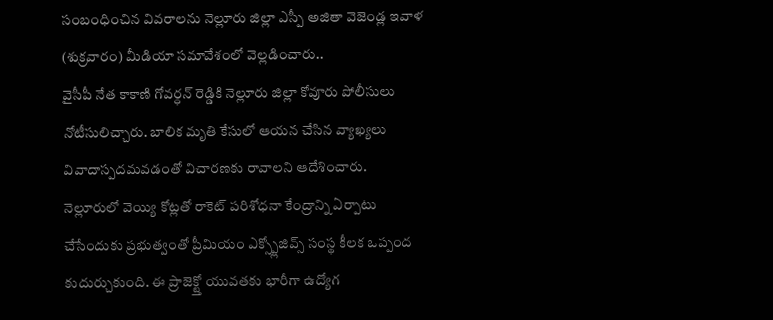సంబంధించిన వివరాలను నెల్లూరు జిల్లా ఎస్పీ అజితా వెజెండ్ల ఇవాళ (శుక్రవారం) మీడియా సమావేశంలో వెల్లడించారు..
వైసీపీ నేత కాకాణి గోవర్ధన్ రెడ్డికి నెల్లూరు జిల్లా కోవూరు పోలీసులు నోటీసులిచ్చారు. బాలిక మృతి కేసులో ఆయన చేసిన వ్యాఖ్యలు వివాదాస్పదమవడంతో విచారణకు రావాలని ఆదేశించారు.
నెల్లూరులో వెయ్యి కోట్లతో రాకెట్ పరిశోధనా కేంద్రాన్ని ఏర్పాటు చేసేందుకు ప్రభుత్వంతో ప్రీమియం ఎక్స్ప్లోజివ్స్ సంస్థ కీలక ఒప్పంద కుదుర్చుకుంది. ఈ ప్రాజెక్ట్తో యువతకు భారీగా ఉద్యోగ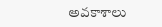అవకాశాలు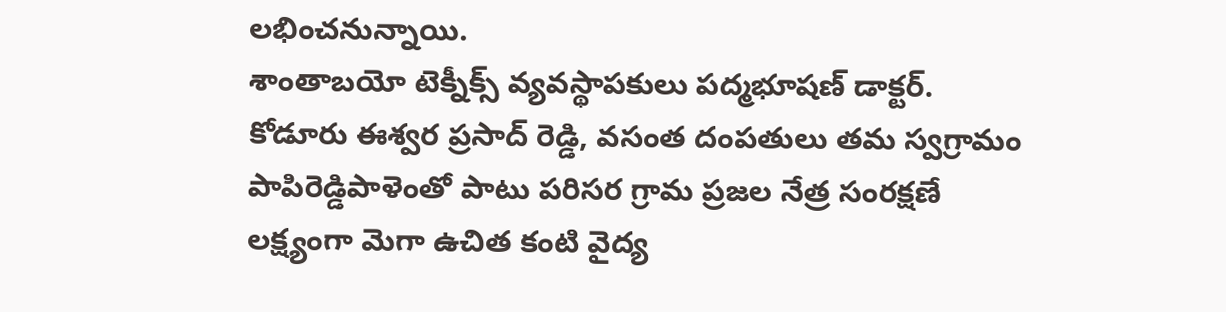లభించనున్నాయి.
శాంతాబయో టెక్నీక్స్ వ్యవస్థాపకులు పద్మభూషణ్ డాక్టర్. కోడూరు ఈశ్వర ప్రసాద్ రెడ్డి, వసంత దంపతులు తమ స్వగ్రామం పాపిరెడ్డిపాళెంతో పాటు పరిసర గ్రామ ప్రజల నేత్ర సంరక్షణే లక్ష్యంగా మెగా ఉచిత కంటి వైద్య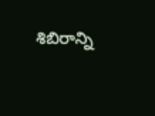శిబిరాన్ని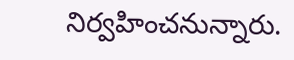నిర్వహించనున్నారు.